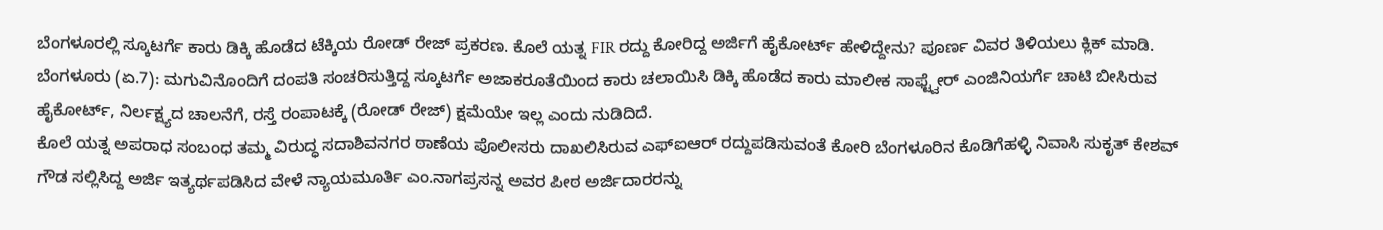ಬೆಂಗಳೂರಲ್ಲಿ ಸ್ಕೂಟರ್ಗೆ ಕಾರು ಡಿಕ್ಕಿ ಹೊಡೆದ ಟೆಕ್ಕಿಯ ರೋಡ್ ರೇಜ್ ಪ್ರಕರಣ. ಕೊಲೆ ಯತ್ನ FIR ರದ್ದು ಕೋರಿದ್ದ ಅರ್ಜಿಗೆ ಹೈಕೋರ್ಟ್ ಹೇಳಿದ್ದೇನು? ಪೂರ್ಣ ವಿವರ ತಿಳಿಯಲು ಕ್ಲಿಕ್ ಮಾಡಿ.
ಬೆಂಗಳೂರು (ಏ.7): ಮಗುವಿನೊಂದಿಗೆ ದಂಪತಿ ಸಂಚರಿಸುತ್ತಿದ್ದ ಸ್ಕೂಟರ್ಗೆ ಅಜಾಕರೂತೆಯಿಂದ ಕಾರು ಚಲಾಯಿಸಿ ಡಿಕ್ಕಿ ಹೊಡೆದ ಕಾರು ಮಾಲೀಕ ಸಾಫ್ಟ್ವೇರ್ ಎಂಜಿನಿಯರ್ಗೆ ಚಾಟಿ ಬೀಸಿರುವ ಹೈಕೋರ್ಟ್, ನಿರ್ಲಕ್ಷ್ಯದ ಚಾಲನೆಗೆ, ರಸ್ತೆ ರಂಪಾಟಕ್ಕೆ (ರೋಡ್ ರೇಜ್) ಕ್ಷಮೆಯೇ ಇಲ್ಲ ಎಂದು ನುಡಿದಿದೆ.
ಕೊಲೆ ಯತ್ನ ಅಪರಾಧ ಸಂಬಂಧ ತಮ್ಮ ವಿರುದ್ಧ ಸದಾಶಿವನಗರ ಠಾಣೆಯ ಪೊಲೀಸರು ದಾಖಲಿಸಿರುವ ಎಫ್ಐಆರ್ ರದ್ದುಪಡಿಸುವಂತೆ ಕೋರಿ ಬೆಂಗಳೂರಿನ ಕೊಡಿಗೆಹಳ್ಳಿ ನಿವಾಸಿ ಸುಕೃತ್ ಕೇಶವ್ ಗೌಡ ಸಲ್ಲಿಸಿದ್ದ ಅರ್ಜಿ ಇತ್ಯರ್ಥಪಡಿಸಿದ ವೇಳೆ ನ್ಯಾಯಮೂರ್ತಿ ಎಂ.ನಾಗಪ್ರಸನ್ನ ಅವರ ಪೀಠ ಅರ್ಜಿದಾರರನ್ನು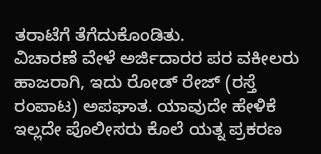ತರಾಟೆಗೆ ತೆಗೆದುಕೊಂಡಿತು.
ವಿಚಾರಣೆ ವೇಳೆ ಅರ್ಜಿದಾರರ ಪರ ವಕೀಲರು ಹಾಜರಾಗಿ, ಇದು ರೋಡ್ ರೇಜ್ (ರಸ್ತೆ ರಂಪಾಟ) ಅಪಘಾತ. ಯಾವುದೇ ಹೇಳಿಕೆ ಇಲ್ಲದೇ ಪೊಲೀಸರು ಕೊಲೆ ಯತ್ನ ಪ್ರಕರಣ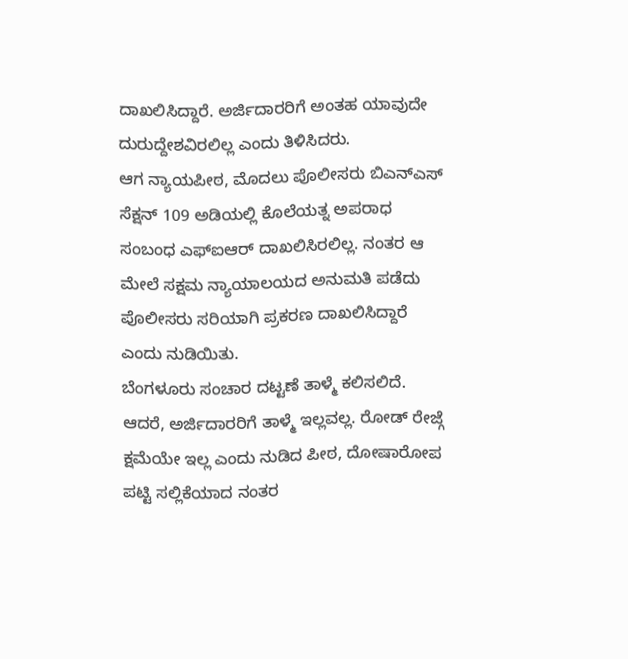ದಾಖಲಿಸಿದ್ದಾರೆ. ಅರ್ಜಿದಾರರಿಗೆ ಅಂತಹ ಯಾವುದೇ ದುರುದ್ದೇಶವಿರಲಿಲ್ಲ ಎಂದು ತಿಳಿಸಿದರು.
ಆಗ ನ್ಯಾಯಪೀಠ, ಮೊದಲು ಪೊಲೀಸರು ಬಿಎನ್ಎಸ್ ಸೆಕ್ಷನ್ 109 ಅಡಿಯಲ್ಲಿ ಕೊಲೆಯತ್ನ ಅಪರಾಧ ಸಂಬಂಧ ಎಫ್ಐಆರ್ ದಾಖಲಿಸಿರಲಿಲ್ಲ. ನಂತರ ಆ ಮೇಲೆ ಸಕ್ಷಮ ನ್ಯಾಯಾಲಯದ ಅನುಮತಿ ಪಡೆದು ಪೊಲೀಸರು ಸರಿಯಾಗಿ ಪ್ರಕರಣ ದಾಖಲಿಸಿದ್ದಾರೆ ಎಂದು ನುಡಿಯಿತು.
ಬೆಂಗಳೂರು ಸಂಚಾರ ದಟ್ಟಣೆ ತಾಳ್ಮೆ ಕಲಿಸಲಿದೆ. ಆದರೆ, ಅರ್ಜಿದಾರರಿಗೆ ತಾಳ್ಮೆ ಇಲ್ಲವಲ್ಲ. ರೋಡ್ ರೇಜ್ಗೆ ಕ್ಷಮೆಯೇ ಇಲ್ಲ ಎಂದು ನುಡಿದ ಪೀಠ, ದೋಷಾರೋಪ ಪಟ್ಟಿ ಸಲ್ಲಿಕೆಯಾದ ನಂತರ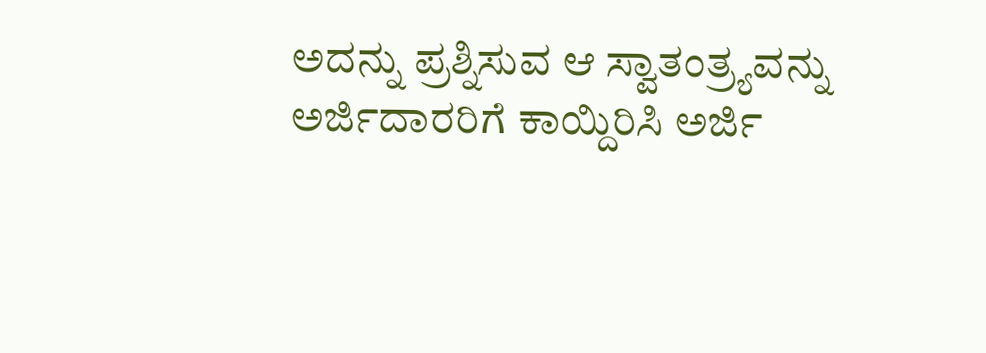ಅದನ್ನು ಪ್ರಶ್ನಿಸುವ ಆ ಸ್ವಾತಂತ್ರ್ಯವನ್ನು ಅರ್ಜಿದಾರರಿಗೆ ಕಾಯ್ದಿರಿಸಿ ಅರ್ಜಿ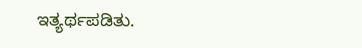ಇತ್ಯರ್ಥಪಡಿತು.